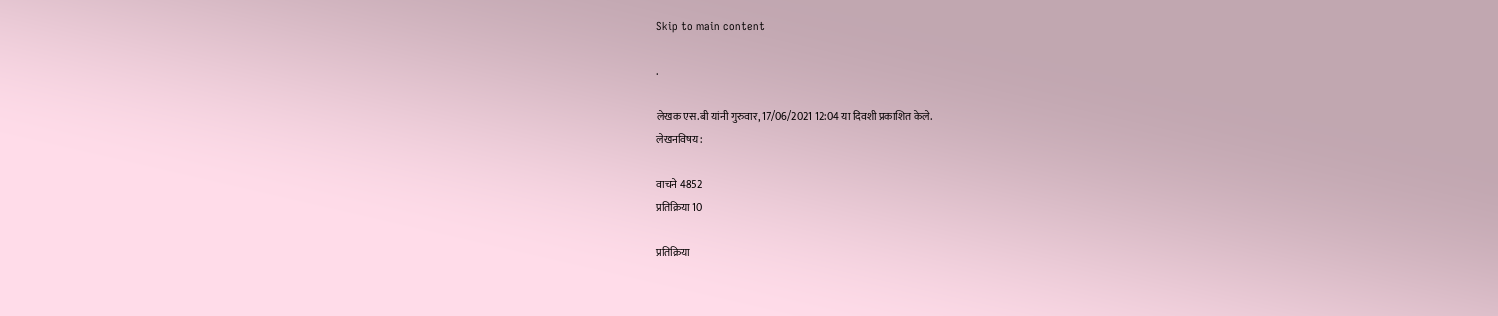Skip to main content

.

लेखक एस.बी यांनी गुरुवार, 17/06/2021 12:04 या दिवशी प्रकाशित केले.
लेखनविषय:

वाचने 4852
प्रतिक्रिया 10

प्रतिक्रिया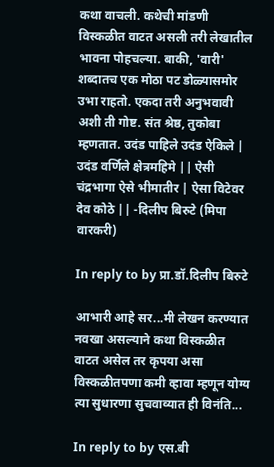कथा वाचली. कथेची मांडणी विस्कळीत वाटत असली तरी लेखातील भावना पोहचल्या. बाकी, 'वारी' शब्दातच एक मोठा पट डोळ्यासमोर उभा राहतो. एकदा तरी अनुभवावी अशी ती गोष्ट. संत श्रेष्ठ, तुकोबा म्हणतात. उदंड पाहिले उदंड ऐकिले | उदंड वर्णिले क्षेत्रमहिमे || ऐसी चंद्रभागा ऐसे भीमातीर | ऐसा विटेवर देव कोठे || -दिलीप बिरुटे (मिपा वारकरी)

In reply to by प्रा.डॉ.दिलीप बिरुटे

आभारी आहे सर...मी लेखन करण्यात नवखा असल्याने कथा विस्कळीत वाटत असेल तर कृपया असा विस्कळीतपणा कमी व्हावा म्हणून योग्य त्या सुधारणा सुचवाव्यात ही विनंति...

In reply to by एस.बी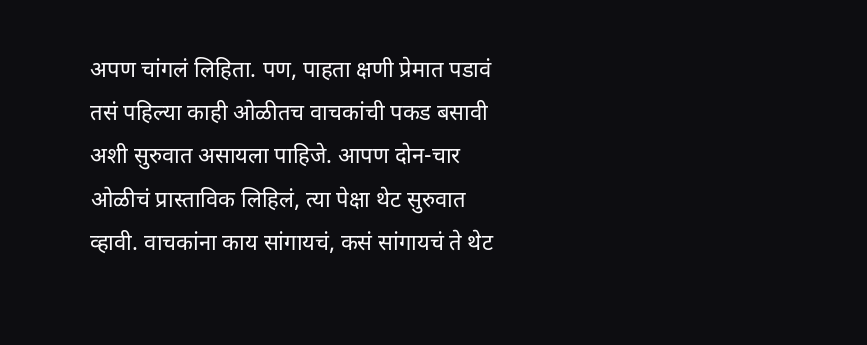अपण चांगलं लिहिता. पण, पाहता क्षणी प्रेमात पडावं तसं पहिल्या काही ओळीतच वाचकांची पकड बसावी अशी सुरुवात असायला पाहिजे. आपण दोन-चार ओळीचं प्रास्ताविक लिहिलं, त्या पेक्षा थेट सुरुवात व्हावी. वाचकांना काय सांगायचं, कसं सांगायचं ते थेट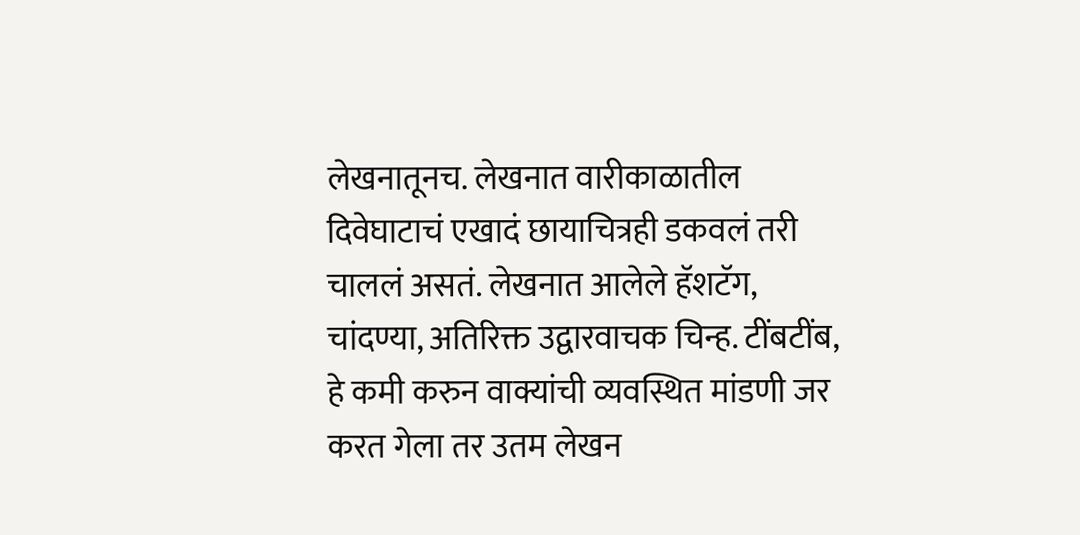लेखनातूनच. लेखनात वारीकाळातील दिवेघाटाचं एखादं छायाचित्रही डकवलं तरी चाललं असतं. लेखनात आलेले हॅशटॅग, चांदण्या, अतिरिक्त उद्वारवाचक चिन्ह. टींबटींब, हे कमी करुन वाक्यांची व्यवस्थित मांडणी जर करत गेला तर उतम लेखन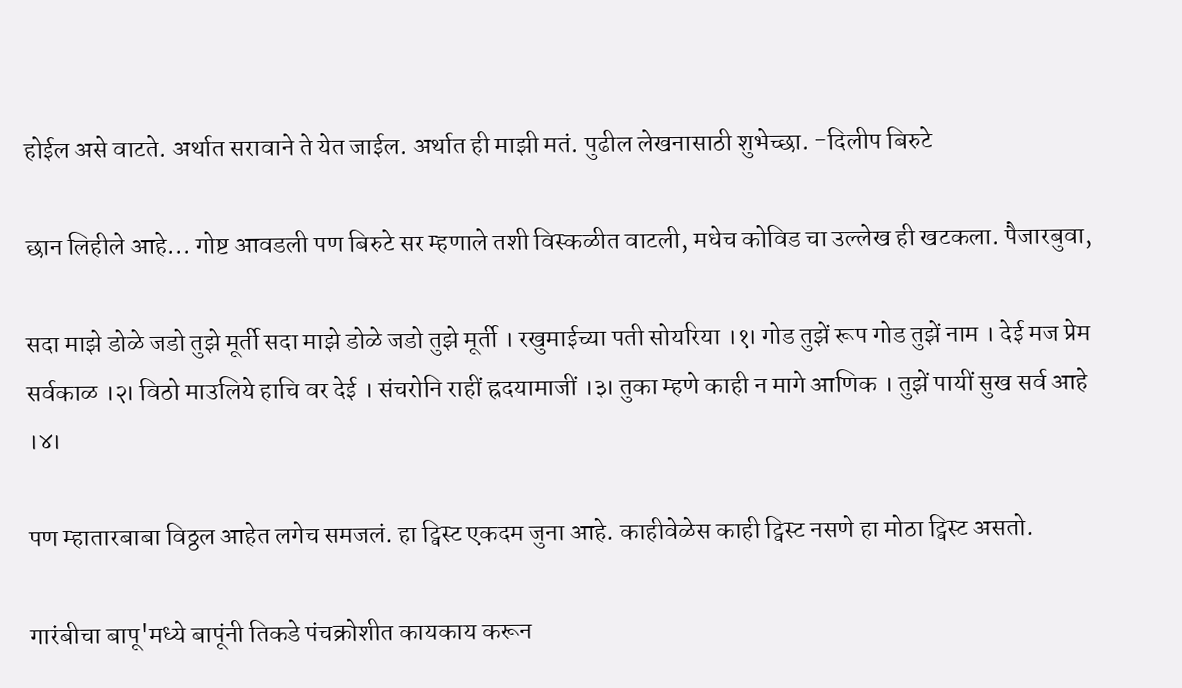होईल असे वाटते. अर्थात सरावाने ते येत जाईल. अर्थात ही माझी मतं. पुढील लेखनासाठी शुभेच्छा. -दिलीप बिरुटे

छान लिहीले आहे... गोष्ट आवडली पण बिरुटे सर म्हणाले तशी विस्कळीत वाटली, मधेच कोविड चा उल्लेख ही खटकला. पैजारबुवा,

सदा माझे डोळे जडो तुझे मूर्ती सदा माझे डोळे जडो तुझे मूर्ती । रखुमाईच्या पती सोयरिया ।१। गोड तुझें रूप गोड तुझें नाम । देई मज प्रेम सर्वकाळ ।२। विठो माउलिये हाचि वर देई । संचरोनि राहीं ह्रदयामाजीं ।३। तुका म्हणे काही न मागे आणिक । तुझें पायीं सुख सर्व आहे ।४।

पण म्हातारबाबा विठ्ठल आहेत लगेच समजलं. हा ट्विस्ट एकदम जुना आहे. काहीवेळेस काही ट्विस्ट नसणे हा मोठा ट्विस्ट असतो.

गारंबीचा बापू'मध्ये बापूंनी तिकडे पंचक्रोशीत कायकाय करून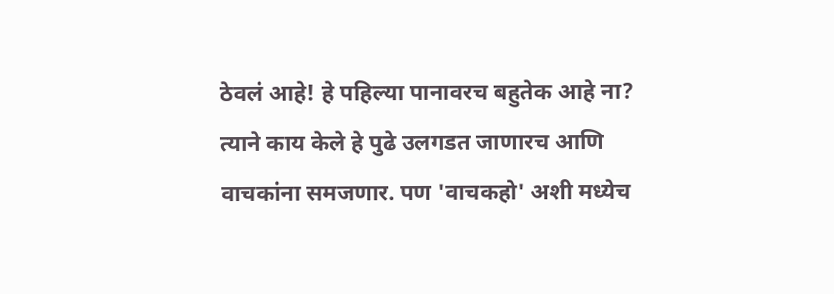ठेवलं आहे! हे पहिल्या पानावरच बहुतेक आहे ना? त्याने काय केले हे पुढे उलगडत जाणारच आणि वाचकांना समजणार. पण 'वाचकहो' अशी मध्येच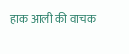हाक आली की वाचक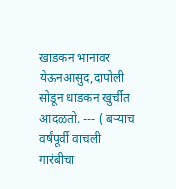खाडकन भानावर येऊनआसुद,दापोली सोडून धाडकन खुर्चीत आदळतो. --- ( बऱ्याच वर्षंपूर्वी वाचली गारंबीचा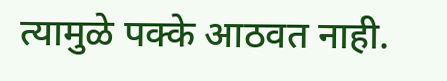त्यामुळे पक्के आठवत नाही.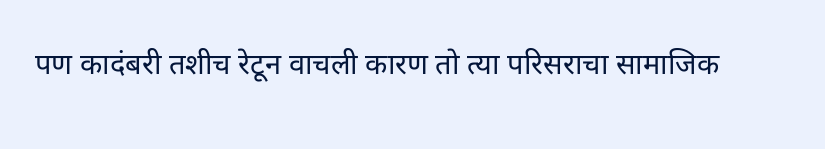पण कादंबरी तशीच रेटून वाचली कारण तो त्या परिसराचा सामाजिक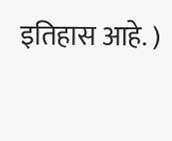इतिहास आहे. )